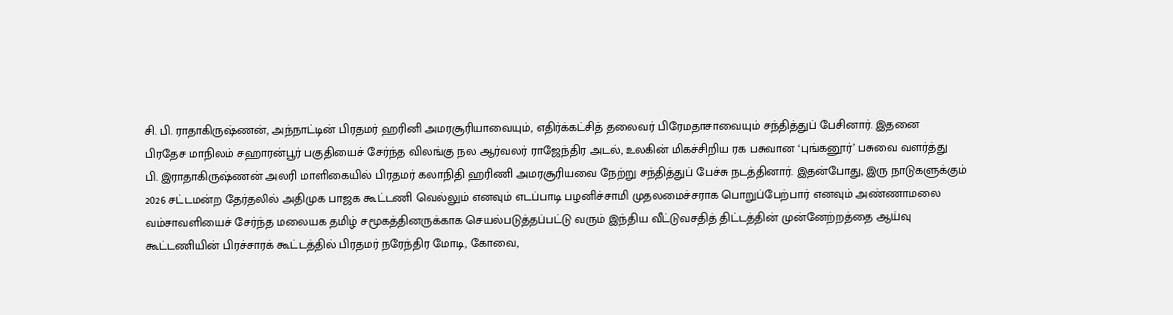சி. பி. ராதாகிருஷ்ணன், அந்நாட்டின் பிரதமர் ஹரினி அமரசூரியாவையும், எதிர்க்கட்சித் தலைவர் பிரேமதாசாவையும் சந்தித்துப் பேசினார். இதனை
பிரதேச மாநிலம் சஹாரன்பூர் பகுதியைச் சேர்ந்த விலங்கு நல ஆர்வலர் ராஜேந்திர அடல், உலகின் மிகச்சிறிய ரக பசுவான ‘புங்கனூர்’ பசுவை வளர்த்து
பி. இராதாகிருஷ்ணன் அலரி மாளிகையில் பிரதமர் கலாநிதி ஹரிணி அமரசூரியவை நேற்று சந்தித்துப் பேச்சு நடத்தினார். இதன்போது, இரு நாடுகளுக்கும்
2026 சட்டமன்ற தேர்தலில் அதிமுக பாஜக கூட்டணி வெல்லும் எனவும் எடப்பாடி பழனிச்சாமி முதலமைச்சராக பொறுப்பேற்பார் எனவும் அண்ணாமலை
வம்சாவளியைச் சேர்ந்த மலையக தமிழ் சமூகத்தினருக்காக செயல்படுத்தப்பட்டு வரும் இந்திய வீட்டுவசதித் திட்டத்தின் முன்னேற்றத்தை ஆய்வு
கூட்டணியின் பிரச்சாரக் கூட்டத்தில் பிரதமர் நரேந்திர மோடி, கோவை,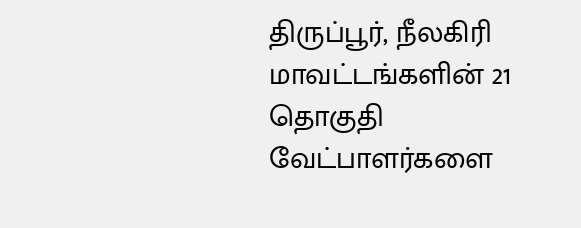திருப்பூர், நீலகிரி மாவட்டங்களின் 21 தொகுதி வேட்பாளர்களை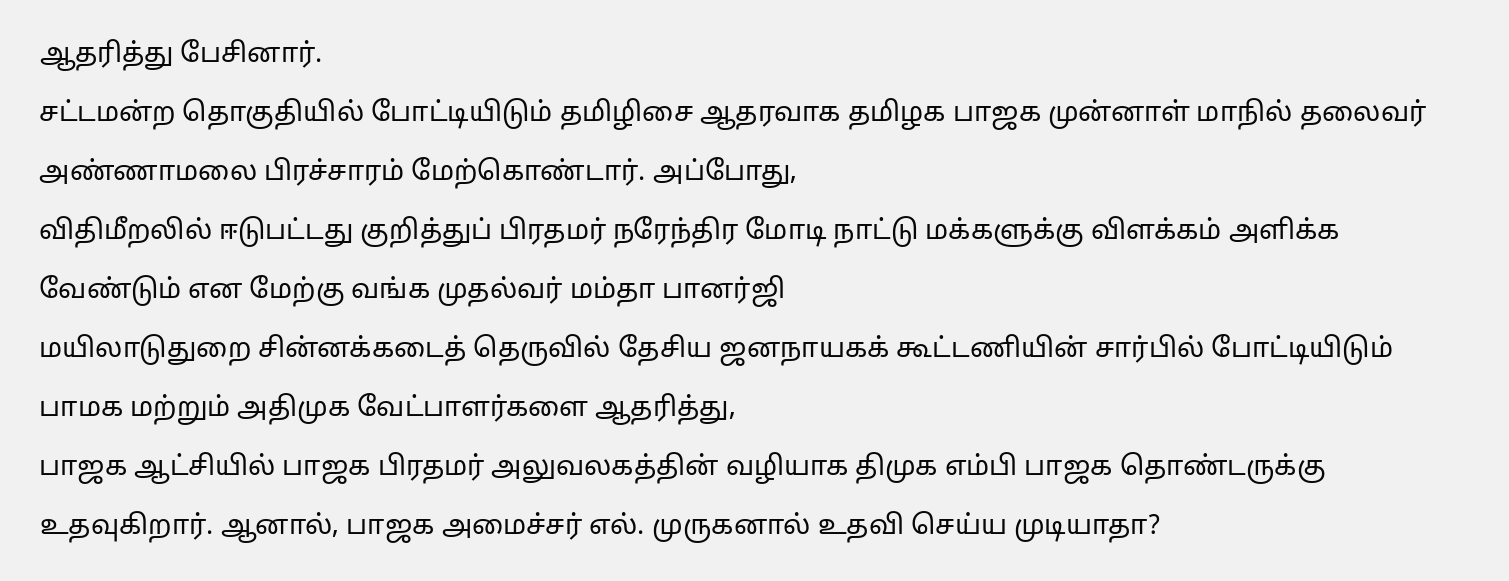ஆதரித்து பேசினார்.
சட்டமன்ற தொகுதியில் போட்டியிடும் தமிழிசை ஆதரவாக தமிழக பாஜக முன்னாள் மாநில் தலைவர் அண்ணாமலை பிரச்சாரம் மேற்கொண்டார். அப்போது,
விதிமீறலில் ஈடுபட்டது குறித்துப் பிரதமர் நரேந்திர மோடி நாட்டு மக்களுக்கு விளக்கம் அளிக்க வேண்டும் என மேற்கு வங்க முதல்வர் மம்தா பானர்ஜி
மயிலாடுதுறை சின்னக்கடைத் தெருவில் தேசிய ஜனநாயகக் கூட்டணியின் சார்பில் போட்டியிடும் பாமக மற்றும் அதிமுக வேட்பாளர்களை ஆதரித்து,
பாஜக ஆட்சியில் பாஜக பிரதமர் அலுவலகத்தின் வழியாக திமுக எம்பி பாஜக தொண்டருக்கு உதவுகிறார். ஆனால், பாஜக அமைச்சர் எல். முருகனால் உதவி செய்ய முடியாதா?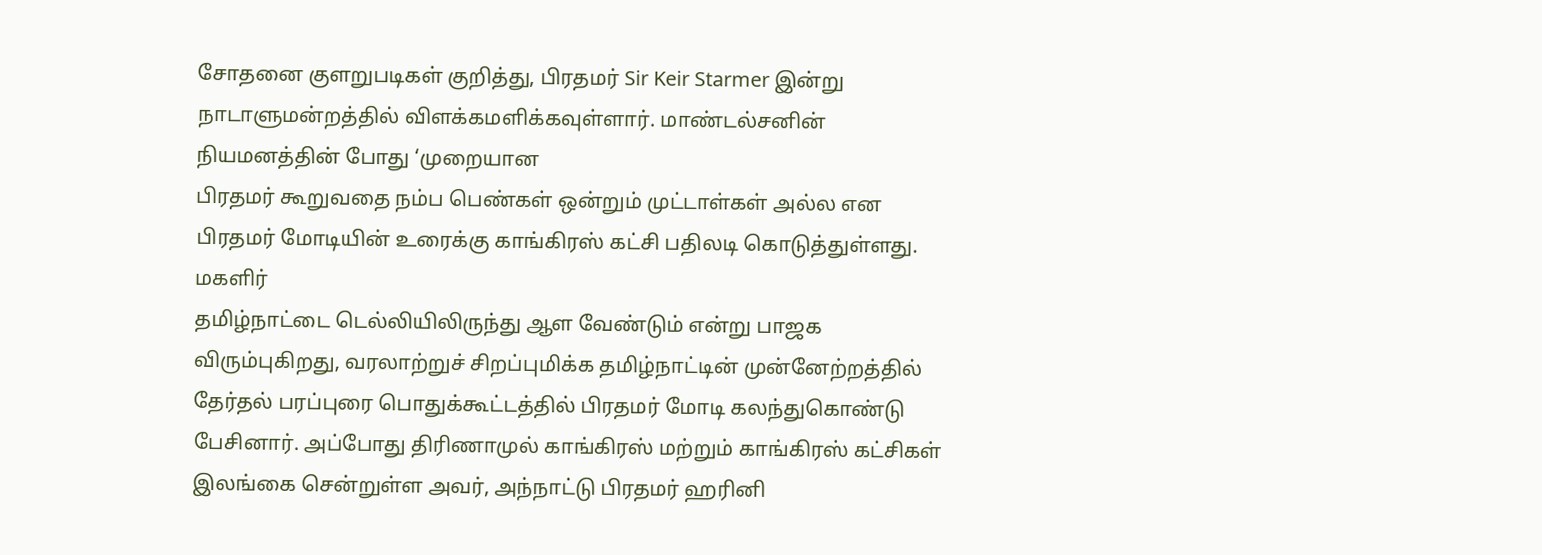சோதனை குளறுபடிகள் குறித்து, பிரதமர் Sir Keir Starmer இன்று நாடாளுமன்றத்தில் விளக்கமளிக்கவுள்ளார். மாண்டல்சனின் நியமனத்தின் போது ‘முறையான
பிரதமர் கூறுவதை நம்ப பெண்கள் ஒன்றும் முட்டாள்கள் அல்ல என பிரதமர் மோடியின் உரைக்கு காங்கிரஸ் கட்சி பதிலடி கொடுத்துள்ளது. மகளிர்
தமிழ்நாட்டை டெல்லியிலிருந்து ஆள வேண்டும் என்று பாஜக விரும்புகிறது, வரலாற்றுச் சிறப்புமிக்க தமிழ்நாட்டின் முன்னேற்றத்தில்
தேர்தல் பரப்புரை பொதுக்கூட்டத்தில் பிரதமர் மோடி கலந்துகொண்டு பேசினார். அப்போது திரிணாமுல் காங்கிரஸ் மற்றும் காங்கிரஸ் கட்சிகள்
இலங்கை சென்றுள்ள அவர், அந்நாட்டு பிரதமர் ஹரினி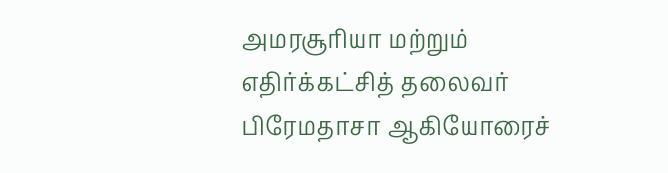அமரசூரியா மற்றும் எதிர்க்கட்சித் தலைவர் பிரேமதாசா ஆகியோரைச்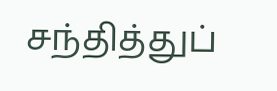சந்தித்துப்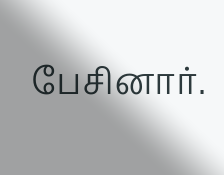பேசினார்.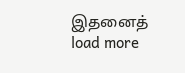இதனைத்
load more